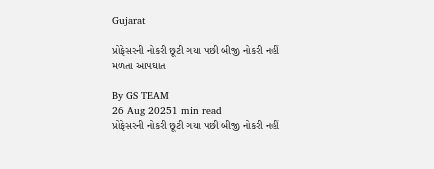Gujarat

પ્રોફેસરની નોકરી છૂટી ગયા પછી બીજી નોકરી નહીં મળતા આપઘાત

By GS TEAM
26 Aug 20251 min read
પ્રોફેસરની નોકરી છૂટી ગયા પછી બીજી નોકરી નહીં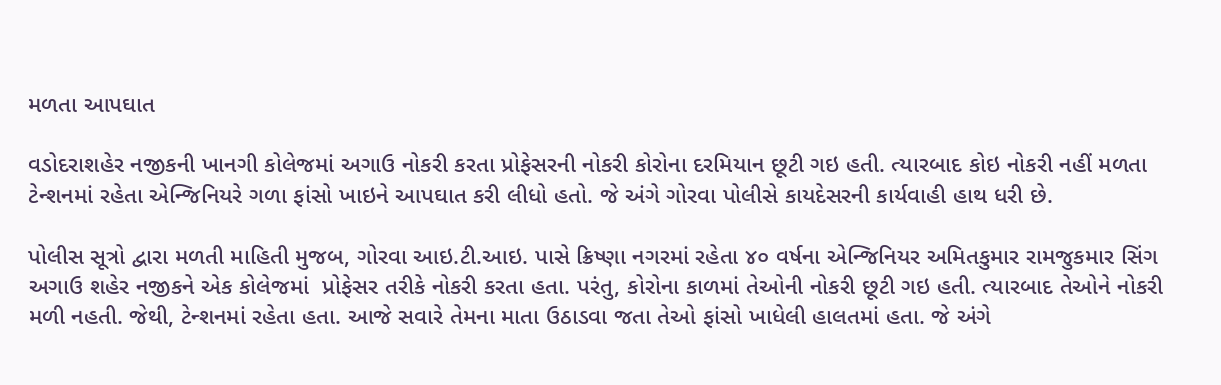મળતા આપઘાત

વડોદરાશહેર નજીકની ખાનગી કોલેજમાં અગાઉ નોકરી કરતા પ્રોફેસરની નોકરી કોરોના દરમિયાન છૂટી ગઇ હતી. ત્યારબાદ કોઇ નોકરી નહીં મળતા ટેન્શનમાં રહેતા એન્જિનિયરે ગળા ફાંસો ખાઇને આપઘાત કરી લીધો હતો. જે અંગે ગોરવા પોલીસે કાયદેસરની કાર્યવાહી હાથ ધરી છે.

પોલીસ સૂત્રો દ્વારા મળતી માહિતી મુજબ, ગોરવા આઇ.ટી.આઇ. પાસે ક્રિષ્ણા નગરમાં રહેતા ૪૦ વર્ષના એન્જિનિયર અમિતકુમાર રામજુકમાર સિંગ અગાઉ શહેર નજીકને એક કોલેજમાં  પ્રોફેસર તરીકે નોકરી કરતા હતા. પરંતુ, કોરોના કાળમાં તેઓની નોકરી છૂટી ગઇ હતી. ત્યારબાદ તેઓને નોકરી મળી નહતી. જેથી, ટેન્શનમાં રહેતા હતા. આજે સવારે તેમના માતા ઉઠાડવા જતા તેઓ ફાંસો ખાધેલી હાલતમાં હતા. જે અંગે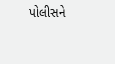પોલીસને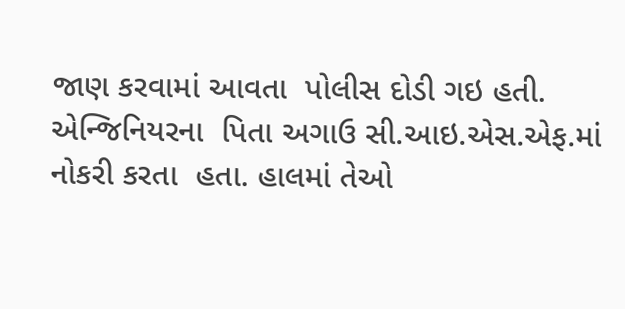જાણ કરવામાં આવતા  પોલીસ દોડી ગઇ હતી. એન્જિનિયરના  પિતા અગાઉ સી.આઇ.એસ.એફ.માં નોકરી કરતા  હતા. હાલમાં તેઓ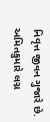નિવૃત્ત જીવન ગુજારે છે. અમિતકુમારે લગ્ન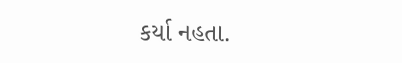કર્યા નહતા.